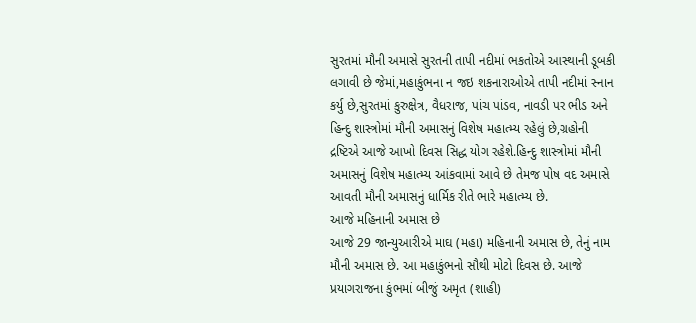સુરતમાં મૌની અમાસે સુરતની તાપી નદીમાં ભકતોએ આસ્થાની ડૂબકી લગાવી છે જેમાં,મહાકુંભના ન જઇ શકનારાઓએ તાપી નદીમાં સ્નાન કર્યુ છે,સુરતમાં કુરુક્ષેત્ર, વૈધરાજ, પાંચ પાંડવ, નાવડી પર ભીડ અને હિન્દુ શાસ્ત્રોમાં મૌની અમાસનું વિશેષ મહાત્મ્ય રહેલું છે,ગ્રહોની દ્રષ્ટિએ આજે આખો દિવસ સિદ્ધ યોગ રહેશે.હિન્દુ શાસ્ત્રોમાં મૌની અમાસનું વિશેષ મહાત્મ્ય આંકવામાં આવે છે તેમજ પોષ વદ અમાસે આવતી મૌની અમાસનું ધાર્મિક રીતે ભારે મહાત્મ્ય છે.
આજે મહિનાની અમાસ છે
આજે 29 જાન્યુઆરીએ માઘ (મહા) મહિનાની અમાસ છે, તેનું નામ મૌની અમાસ છે. આ મહાકુંભનો સૌથી મોટો દિવસ છે. આજે પ્રયાગરાજના કુંભમાં બીજું અમૃત (શાહી)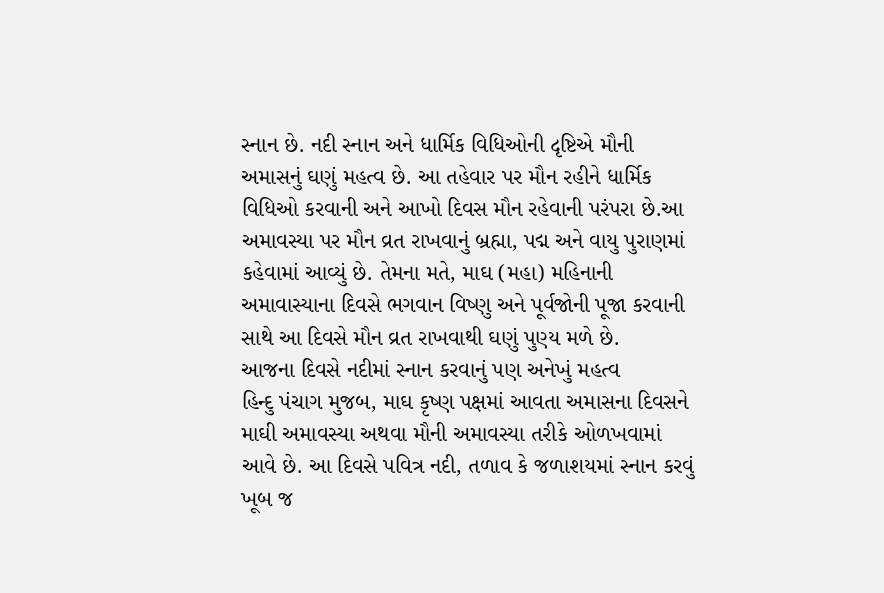સ્નાન છે. નદી સ્નાન અને ધાર્મિક વિધિઓની દૃષ્ટિએ મૌની અમાસનું ઘણું મહત્વ છે. આ તહેવાર પર મૌન રહીને ધાર્મિક વિધિઓ કરવાની અને આખો દિવસ મૌન રહેવાની પરંપરા છે.આ અમાવસ્યા પર મૌન વ્રત રાખવાનું બ્રહ્મા, પદ્મ અને વાયુ પુરાણમાં કહેવામાં આવ્યું છે. તેમના મતે, માઘ (મહા) મહિનાની અમાવાસ્યાના દિવસે ભગવાન વિષ્ણુ અને પૂર્વજોની પૂજા કરવાની સાથે આ દિવસે મૌન વ્રત રાખવાથી ઘણું પુણ્ય મળે છે.
આજના દિવસે નદીમાં સ્નાન કરવાનું પણ અનેખું મહત્વ
હિન્દુ પંચાગ મુજબ, માઘ કૃષ્ણ પક્ષમાં આવતા અમાસના દિવસને માઘી અમાવસ્યા અથવા મૌની અમાવસ્યા તરીકે ઓળખવામાં આવે છે. આ દિવસે પવિત્ર નદી, તળાવ કે જળાશયમાં સ્નાન કરવું ખૂબ જ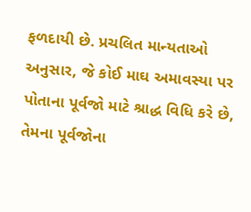ફળદાયી છે. પ્રચલિત માન્યતાઓ અનુસાર, જે કોઈ માઘ અમાવસ્યા પર પોતાના પૂર્વજો માટે શ્રાદ્ધ વિધિ કરે છે, તેમના પૂર્વજોના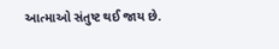આત્માઓ સંતુષ્ટ થઈ જાય છે.